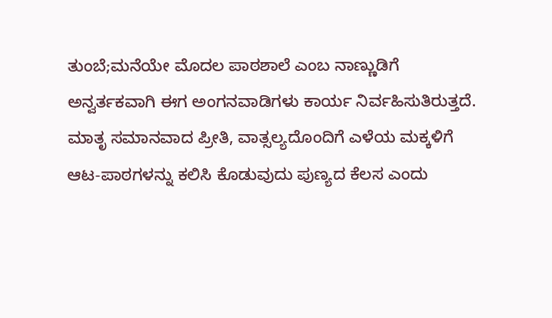ತುಂಬೆ;ಮನೆಯೇ ಮೊದಲ ಪಾಠಶಾಲೆ ಎಂಬ ನಾಣ್ಣುಡಿಗೆ ಅನ್ವರ್ತಕವಾಗಿ ಈಗ ಅಂಗನವಾಡಿಗಳು ಕಾರ್ಯ ನಿರ್ವಹಿಸುತಿರುತ್ತದೆ. ಮಾತೃ ಸಮಾನವಾದ ಪ್ರೀತಿ, ವಾತ್ಸಲ್ಯದೊಂದಿಗೆ ಎಳೆಯ ಮಕ್ಕಳಿಗೆ ಆಟ-ಪಾಠಗಳನ್ನು ಕಲಿಸಿ ಕೊಡುವುದು ಪುಣ್ಯದ ಕೆಲಸ ಎಂದು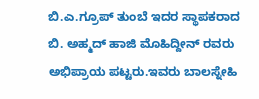ಬಿ.ಎ.ಗ್ರೂಪ್ ತುಂಬೆ ಇದರ ಸ್ಥಾಪಕರಾದ ಬಿ. ಅಹ್ಮದ್ ಹಾಜಿ ಮೊಹಿದ್ದೀನ್ ರವರು ಅಭಿಪ್ರಾಯ ಪಟ್ಟರು.ಇವರು ಬಾಲಸ್ನೇಹಿ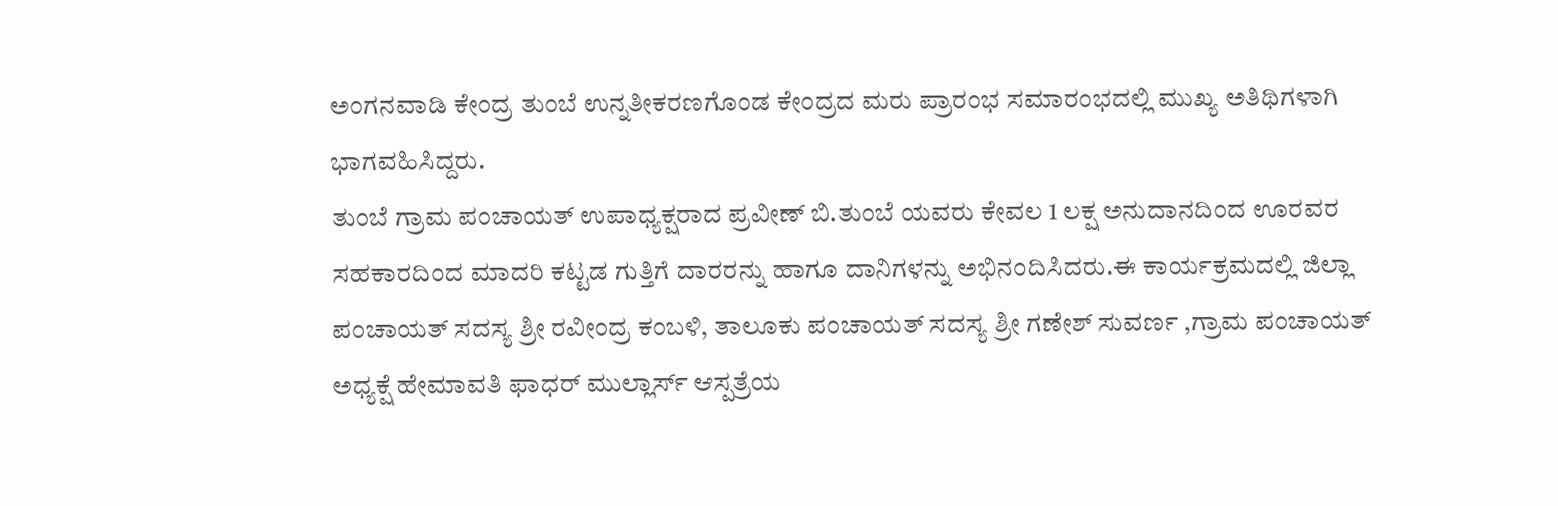ಅಂಗನವಾಡಿ ಕೇಂದ್ರ ತುಂಬೆ ಉನ್ನತೀಕರಣಗೊಂಡ ಕೇಂದ್ರದ ಮರು ಪ್ರಾರಂಭ ಸಮಾರಂಭದಲ್ಲಿ ಮುಖ್ಯ ಅತಿಥಿಗಳಾಗಿ ಭಾಗವಹಿಸಿದ್ದರು.
ತುಂಬೆ ಗ್ರಾಮ ಪಂಚಾಯತ್ ಉಪಾಧ್ಯಕ್ಷರಾದ ಪ್ರವೀಣ್ ಬಿ.ತುಂಬೆ ಯವರು ಕೇವಲ 1 ಲಕ್ಷ ಅನುದಾನದಿಂದ ಊರವರ ಸಹಕಾರದಿಂದ ಮಾದರಿ ಕಟ್ಟಡ ಗುತ್ತಿಗೆ ದಾರರನ್ನು ಹಾಗೂ ದಾನಿಗಳನ್ನು ಅಭಿನಂದಿಸಿದರು.ಈ ಕಾರ್ಯಕ್ರಮದಲ್ಲಿ ಜಿಲ್ಲಾ ಪಂಚಾಯತ್ ಸದಸ್ಯ ಶ್ರೀ ರವೀಂದ್ರ ಕಂಬಳಿ, ತಾಲೂಕು ಪಂಚಾಯತ್ ಸದಸ್ಯ ಶ್ರೀ ಗಣೇಶ್ ಸುವರ್ಣ ,ಗ್ರಾಮ ಪಂಚಾಯತ್ ಅಧ್ಯಕ್ಷೆ ಹೇಮಾವತಿ ಫಾಧರ್ ಮುಲ್ಲಾರ್ಸ್ ಆಸ್ಪತ್ರೆಯ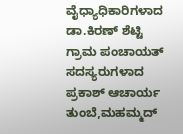ವೈಧ್ಯಾಧಿಕಾರಿಗಳಾದ ಡಾ.ಕಿರಣ್ ಶೆಟ್ಟಿ ಗ್ರಾಮ ಪಂಚಾಯತ್ ಸದಸ್ಯರುಗಳಾದ ಪ್ರಕಾಶ್ ಆಚಾರ್ಯ ತುಂಬೆ,ಮಹಮ್ಮದ್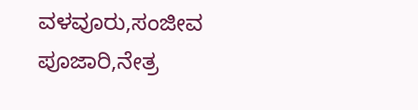ವಳವೂರು,ಸಂಜೀವ ಪೂಜಾರಿ,ನೇತ್ರ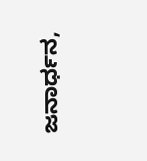ಜನಾರ್ಧನ,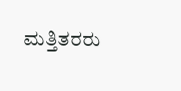ಮತ್ತಿತರರು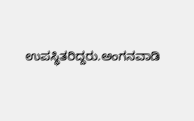ಉಪಸ್ಥಿತರಿದ್ದರು.ಅಂಗನವಾಡಿ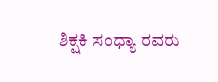ಶಿಕ್ಷಕಿ ಸಂಧ್ಯಾ ರವರು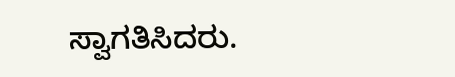ಸ್ವಾಗತಿಸಿದರು.